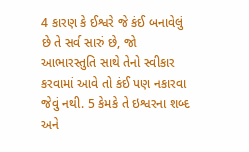4 કારણ કે ઈશ્વરે જે કંઈ બનાવેલું છે તે સર્વ સારું છે, જો આભારસ્તુતિ સાથે તેનો સ્વીકાર કરવામાં આવે તો કંઈ પણ નકારવા જેવું નથી. 5 કેમકે તે ઇશ્વરના શબ્દ અને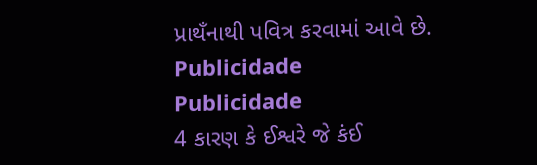પ્રાથઁનાથી પવિત્ર કરવામાં આવે છે.
Publicidade
Publicidade
4 કારણ કે ઈશ્વરે જે કંઈ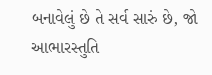બનાવેલું છે તે સર્વ સારું છે, જો આભારસ્તુતિ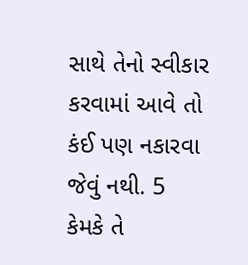સાથે તેનો સ્વીકાર કરવામાં આવે તો કંઈ પણ નકારવા જેવું નથી. 5 કેમકે તે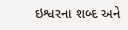ઇશ્વરના શબ્દ અને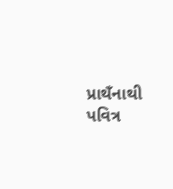પ્રાથઁનાથી પવિત્ર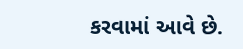કરવામાં આવે છે.